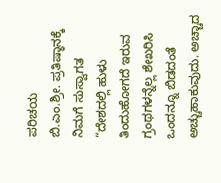ಪರಿಚಯ
ಬಿ.ಎಂ.ಶ್ರೀ. ಪ್ರತಿಷ್ಠಾನಕ್ಕೆ ನಿಮಗೆ ಸುಸ್ವಾಗತ
“ದೇಶದಲ್ಲಿ ಹುಳು ತಿಂದುಹೋಗದೆ ಇರುವ ಗ್ರಂಥಗಳನ್ನೆಲ್ಲ ಶೇಖರಿಸಿ ಒಂದನ್ನೂ ಬಿಡದಂತೆ ಅಚ್ಚುಹಾಕುವುದು. ಅಚ್ಚಾದ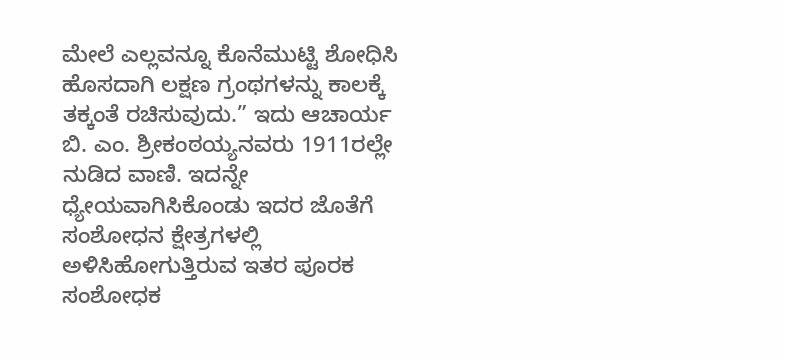ಮೇಲೆ ಎಲ್ಲವನ್ನೂ ಕೊನೆಮುಟ್ಟಿ ಶೋಧಿಸಿ ಹೊಸದಾಗಿ ಲಕ್ಷಣ ಗ್ರಂಥಗಳನ್ನು ಕಾಲಕ್ಕೆ ತಕ್ಕಂತೆ ರಚಿಸುವುದು.” ಇದು ಆಚಾರ್ಯ ಬಿ. ಎಂ. ಶ್ರೀಕಂಠಯ್ಯನವರು 1911ರಲ್ಲೇ ನುಡಿದ ವಾಣಿ. ಇದನ್ನೇ ಧ್ಯೇಯವಾಗಿಸಿಕೊಂಡು ಇದರ ಜೊತೆಗೆ ಸಂಶೋಧನ ಕ್ಷೇತ್ರಗಳಲ್ಲಿ ಅಳಿಸಿಹೋಗುತ್ತಿರುವ ಇತರ ಪೂರಕ ಸಂಶೋಧಕ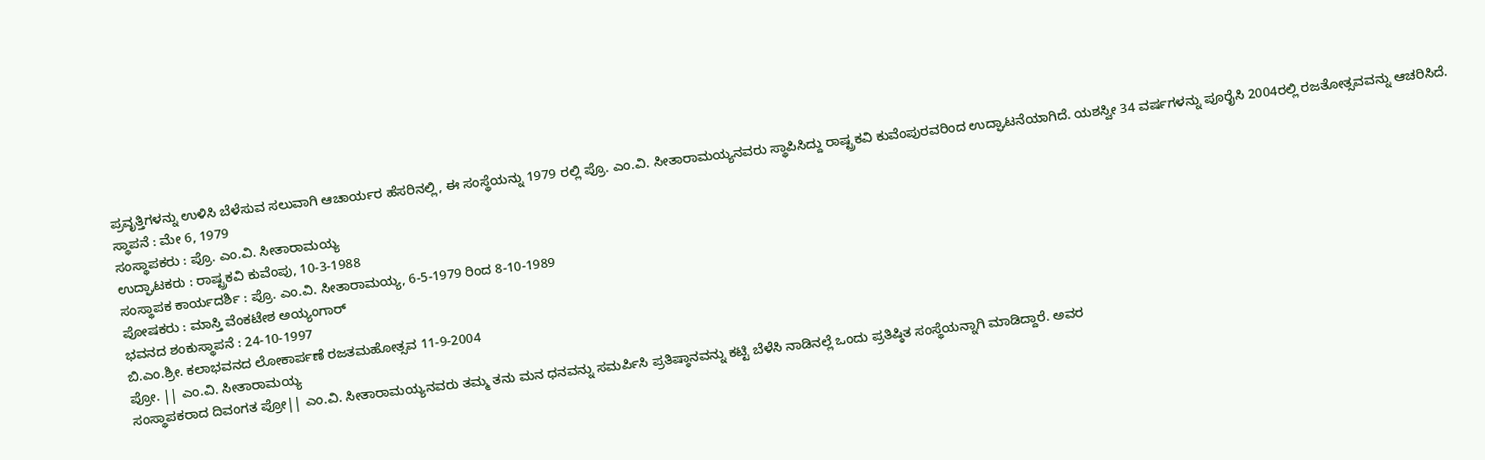ಪ್ರವೃತ್ತಿಗಳನ್ನು ಉಳಿಸಿ ಬೆಳೆಸುವ ಸಲುವಾಗಿ ಆಚಾರ್ಯರ ಹೆಸರಿನಲ್ಲಿ, ಈ ಸಂಸ್ಥೆಯನ್ನು 1979 ರಲ್ಲಿ ಪ್ರೊ. ಎಂ.ವಿ. ಸೀತಾರಾಮಯ್ಯನವರು ಸ್ಥಾಪಿಸಿದ್ದು ರಾಷ್ಟ್ರಕವಿ ಕುವೆಂಪುರವರಿಂದ ಉದ್ಘಾಟನೆಯಾಗಿದೆ. ಯಶಸ್ವೀ 34 ವರ್ಷಗಳನ್ನು ಪೂರೈಸಿ 2004ರಲ್ಲಿ ರಜತೋತ್ಸವವನ್ನು ಆಚರಿಸಿದೆ.
ಸ್ಥಾಪನೆ : ಮೇ 6, 1979
ಸಂಸ್ಥಾಪಕರು : ಪ್ರೊ. ಎಂ.ವಿ. ಸೀತಾರಾಮಯ್ಯ
ಉದ್ಘಾಟಕರು : ರಾಷ್ಟ್ರಕವಿ ಕುವೆಂಪು, 10-3-1988
ಸಂಸ್ಥಾಪಕ ಕಾರ್ಯದರ್ಶಿ : ಪ್ರೊ. ಎಂ.ವಿ. ಸೀತಾರಾಮಯ್ಯ, 6-5-1979 ರಿಂದ 8-10-1989
ಪೋಷಕರು : ಮಾಸ್ತಿ ವೆಂಕಟೇಶ ಅಯ್ಯಂಗಾರ್
ಭವನದ ಶಂಕುಸ್ಥಾಪನೆ : 24-10-1997
ಬಿ.ಎಂ.ಶ್ರೀ. ಕಲಾಭವನದ ಲೋಕಾರ್ಪಣೆ ರಜತಮಹೋತ್ಸವ 11-9-2004
ಪ್ರೋ. || ಎಂ.ವಿ. ಸೀತಾರಾಮಯ್ಯ
ಸಂಸ್ಥಾಪಕರಾದ ದಿವಂಗತ ಪ್ರೋ|| ಎಂ.ವಿ. ಸೀತಾರಾಮಯ್ಯನವರು ತಮ್ಮ ತನು ಮನ ಧನವನ್ನು ಸಮರ್ಪಿಸಿ ಪ್ರತಿಷ್ಠಾನವನ್ನು ಕಟ್ಟಿ ಬೆಳೆಸಿ ನಾಡಿನಲ್ಲೆ ಒಂದು ಪ್ರತಿಷ್ಠಿತ ಸಂಸ್ಥೆಯನ್ನಾಗಿ ಮಾಡಿದ್ದಾರೆ. ಅವರ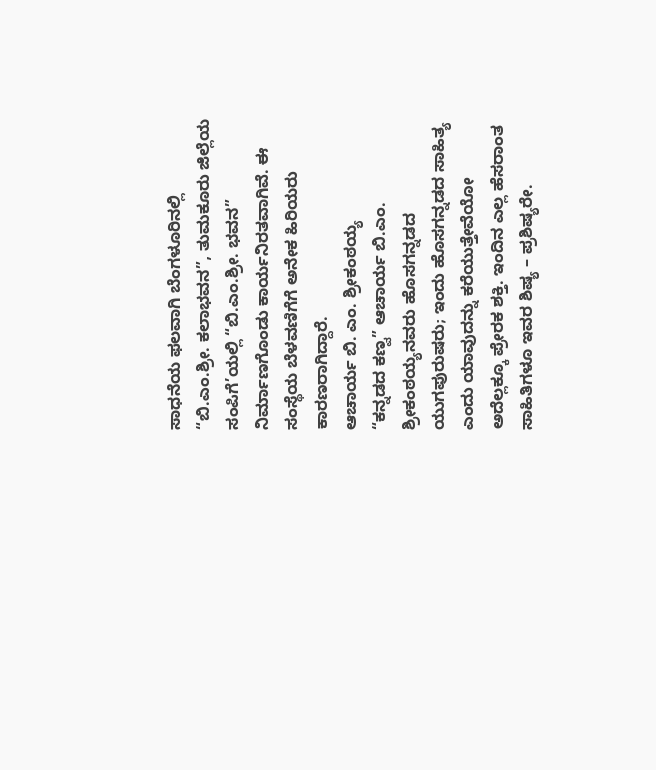ಸಾಧನೆಯ ಫಲವಾಗಿ ಬೆಂಗಳೂರಿನಲ್ಲಿ “ಬಿ.ಎಂ.ಶ್ರೀ. ಕಲಾಭವನ”, ತುಮಕೂರು ಜಿಲ್ಲೆಯ ಸಂಪಿಗೆ’ಯಲ್ಲಿ “ಬಿ.ಎಂ.ಶ್ರೀ. ಭವನ” ನಿರ್ಮಾಣಗೊಂಡು ಕಾರ್ಯನಿರತವಾಗಿವೆ. ಈ ಸಂಸ್ಥೆಯ ಬೆಳವಣಿಗೆಗೆ ಅನೇಕ ಹಿರಿಯರು ಕಾರಣರಾಗಿದ್ದಾರೆ.
ಆಚಾರ್ಯ ಬಿ. ಎಂ. ಶ್ರೀಕಂಠಯ್ಯ
“ಕನ್ನಡದ ಕಣ್ವ” ಆಚಾರ್ಯ ಬಿ.ಎಂ. ಶ್ರೀಕಂಠಯ್ಯನವರು ಹೊಸಗನ್ನಡದ ಯುಗಪುರುಷರು; ಇಂದು ಹೊಸಗನ್ನಡದ ಸಾಹಿತ್ಯ ಎಂದು ಯಾವುದನ್ನು ಕರೆಯುತ್ತೇವೆಯೋ ಅದೆಲ್ಲಕ್ಕೂ ಪ್ರೇರಕ ಶಕ್ತಿ. ಇಂದಿನ ಎಲ್ಲ ಹೆಸರಾಂತ ಸಾಹಿತಿಗಳೂ ಇವರ ಶಿಷ್ಯ – ಪ್ರಶಿಷ್ಯರೇ.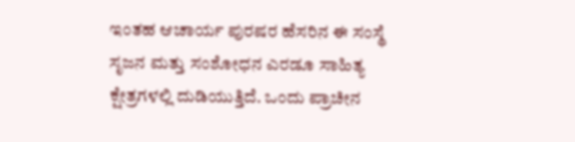ಇಂತಹ ಆಚಾರ್ಯ ಪುರಷರ ಹೆಸರಿನ ಈ ಸಂಸ್ಥೆ ಸೃಜನ ಮತ್ತು ಸಂಶೋಧನ ಎರಡೂ ಸಾಹಿತ್ಯ ಕ್ಷೇತ್ರಗಳಲ್ಲಿ ದುಡಿಯುತ್ತಿದೆ. ಒಂದು ಪ್ರಾಚೀನ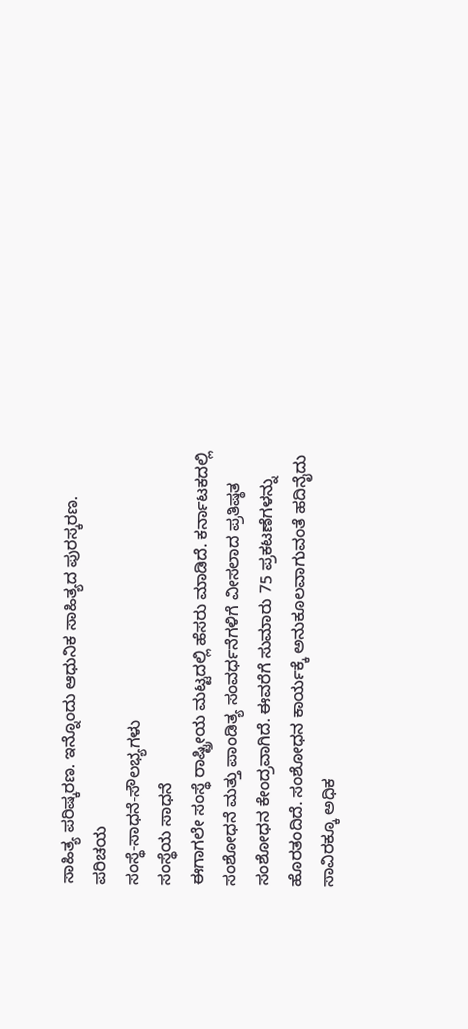ಸಾಹಿತ್ಯ ಪರಿಷ್ಕರಣ. ಇನ್ನೊಂದು ಆಧುನಿಕ ಸಾಹಿತ್ಯದ ಪುರಸ್ಕರಣ.
ಪರಿಚಯ
ಸಂಸ್ಥೆ-ಸಾಧನೆ-ಸೌಲಭ್ಯಗಳು
ಸಂಸ್ಥೆಯ ಸಾಧನೆ
ಈಗಾಗಲೇ ಸಂಸ್ಥೆ ರಾಷ್ಟ್ರೀಯ ಮಟ್ಟದಲ್ಲಿ ಹೆಸರು ಮಾಡಿದೆ. ಕರ್ನಾಟಕದಲ್ಲಿ ಸಂಶೋಧನೆ ಮತ್ತು ಪಾಂಡಿತ್ಯ ಸಂವರ್ಧನೆಗಳಿಗೆ ವೀಸಲಾದ ಪ್ರತಿಷ್ಠತ ಸಂಶೋಧನ ಕೇಂದ್ರವಾಗಿದೆ. ಈವರೆಗೆ ಸುಮಾರು 75 ಪ್ರಕಟಣೆಗಳನ್ನು ಹೊರತಂದಿದೆ. ಸಂಶೋಧನ ಕಾರ್ಯಕ್ಕೆ ಅನುಕೂಲವಾಗುವಂತೆ ಹದಿನೈದು ಸಾವಿರಕ್ಕೂ ಅಧಿಕ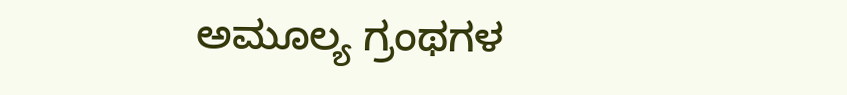ಅಮೂಲ್ಯ ಗ್ರಂಥಗಳ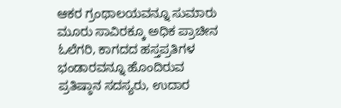ಆಕರ ಗ್ರಂಥಾಲಯವನ್ನೂ ಸುಮಾರು ಮೂರು ಸಾವಿರಕ್ಕೂ ಅಧಿಕ ಪ್ರಾಚೀನ ಓಲೆಗರಿ, ಕಾಗದದ ಹಸ್ತಪ್ರತಿಗಳ ಭಂಡಾರವನ್ನೂ ಹೊಂದಿರುವ ಪ್ರತಿಷ್ಠಾನ ಸದಸ್ಯರು, ಉದಾರ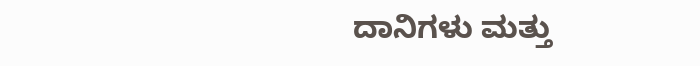ದಾನಿಗಳು ಮತ್ತು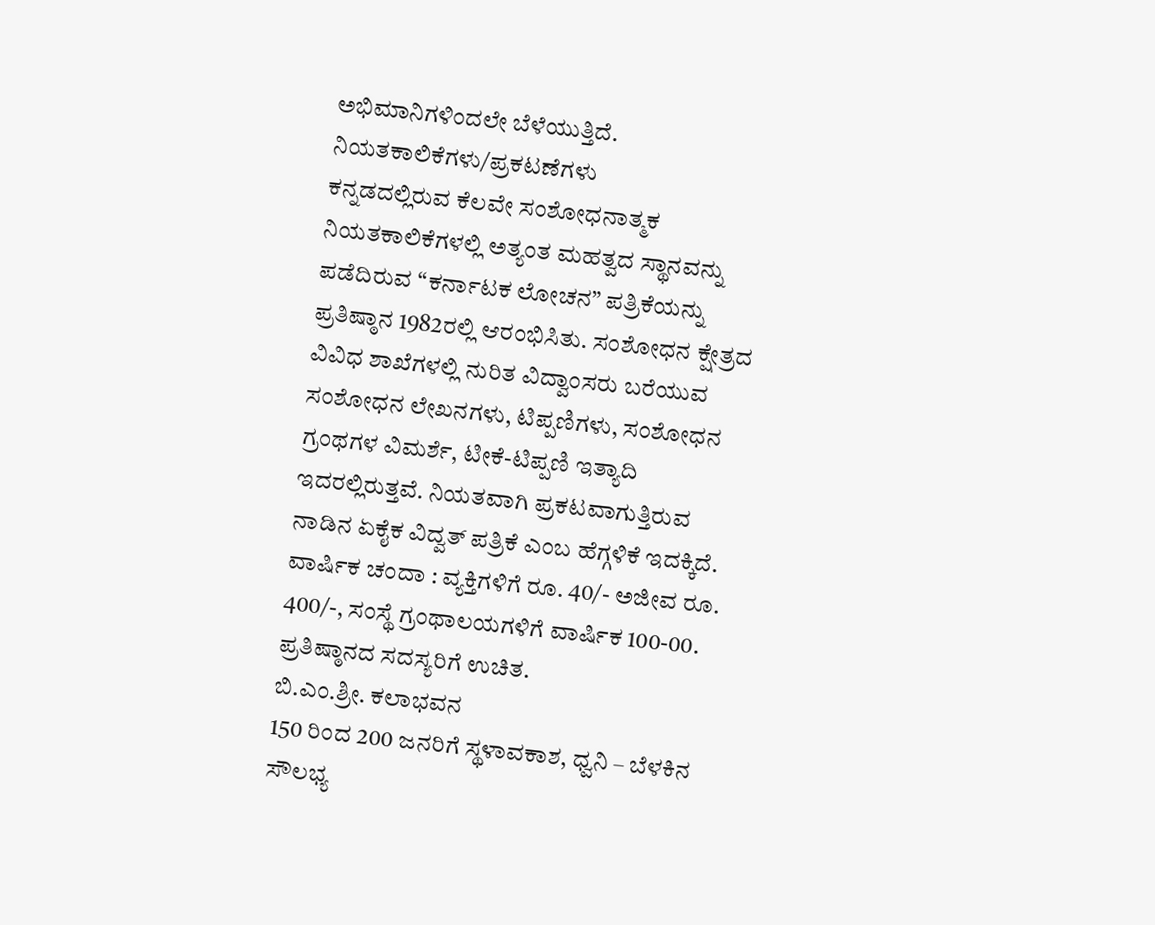ಅಭಿಮಾನಿಗಳಿಂದಲೇ ಬೆಳೆಯುತ್ತಿದೆ.
ನಿಯತಕಾಲಿಕೆಗಳು/ಪ್ರಕಟಣೆಗಳು
ಕನ್ನಡದಲ್ಲಿರುವ ಕೆಲವೇ ಸಂಶೋಧನಾತ್ಮಕ ನಿಯತಕಾಲಿಕೆಗಳಲ್ಲಿ ಅತ್ಯಂತ ಮಹತ್ವದ ಸ್ಥಾನವನ್ನು ಪಡೆದಿರುವ “ಕರ್ನಾಟಕ ಲೋಚನ” ಪತ್ರಿಕೆಯನ್ನು ಪ್ರತಿಷ್ಠಾನ 1982ರಲ್ಲಿ ಆರಂಭಿಸಿತು. ಸಂಶೋಧನ ಕ್ಷೇತ್ರದ ವಿವಿಧ ಶಾಖೆಗಳಲ್ಲಿ ನುರಿತ ವಿದ್ವಾಂಸರು ಬರೆಯುವ ಸಂಶೋಧನ ಲೇಖನಗಳು, ಟಿಪ್ಪಣಿಗಳು, ಸಂಶೋಧನ ಗ್ರಂಥಗಳ ವಿಮರ್ಶೆ, ಟೀಕೆ-ಟಿಪ್ಪಣಿ ಇತ್ಯಾದಿ ಇದರಲ್ಲಿರುತ್ತವೆ. ನಿಯತವಾಗಿ ಪ್ರಕಟವಾಗುತ್ತಿರುವ ನಾಡಿನ ಏಕೈಕ ವಿದ್ವತ್ ಪತ್ರಿಕೆ ಎಂಬ ಹೆಗ್ಗಳಿಕೆ ಇದಕ್ಕಿದೆ. ವಾರ್ಷಿಕ ಚಂದಾ : ವ್ಯಕ್ತಿಗಳಿಗೆ ರೂ. 40/- ಅಜೀವ ರೂ. 400/-, ಸಂಸ್ಥೆ ಗ್ರಂಥಾಲಯಗಳಿಗೆ ವಾರ್ಷಿಕ 100-00. ಪ್ರತಿಷ್ಠಾನದ ಸದಸ್ಯರಿಗೆ ಉಚಿತ.
ಬಿ.ಎಂ.ಶ್ರೀ. ಕಲಾಭವನ
150 ರಿಂದ 200 ಜನರಿಗೆ ಸ್ಥಳಾವಕಾಶ, ಧ್ವನಿ – ಬೆಳಕಿನ ಸೌಲಭ್ಯ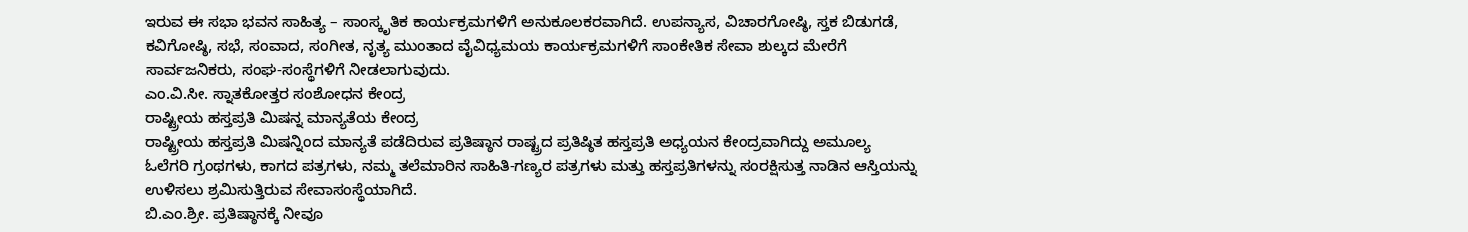ಇರುವ ಈ ಸಭಾ ಭವನ ಸಾಹಿತ್ಯ – ಸಾಂಸ್ಕೃತಿಕ ಕಾರ್ಯಕ್ರಮಗಳಿಗೆ ಅನುಕೂಲಕರವಾಗಿದೆ. ಉಪನ್ಯಾಸ, ವಿಚಾರಗೋಷ್ಠಿ, ಸ್ತಕ ಬಿಡುಗಡೆ, ಕವಿಗೋಷ್ಠಿ, ಸಭೆ, ಸಂವಾದ, ಸಂಗೀತ, ನೃತ್ಯ ಮುಂತಾದ ವೈವಿಧ್ಯಮಯ ಕಾರ್ಯಕ್ರಮಗಳಿಗೆ ಸಾಂಕೇತಿಕ ಸೇವಾ ಶುಲ್ಕದ ಮೇರೆಗೆ ಸಾರ್ವಜನಿಕರು, ಸಂಘ-ಸಂಸ್ಥೆಗಳಿಗೆ ನೀಡಲಾಗುವುದು.
ಎಂ.ವಿ.ಸೀ. ಸ್ನಾತಕೋತ್ತರ ಸಂಶೋಧನ ಕೇಂದ್ರ
ರಾಷ್ಟ್ರೀಯ ಹಸ್ತಪ್ರತಿ ಮಿಷನ್ನ ಮಾನ್ಯತೆಯ ಕೇಂದ್ರ
ರಾಷ್ಟ್ರೀಯ ಹಸ್ತಪ್ರತಿ ಮಿಷನ್ನಿಂದ ಮಾನ್ಯತೆ ಪಡೆದಿರುವ ಪ್ರತಿಷ್ಠಾನ ರಾಷ್ಟ್ರದ ಪ್ರತಿಷ್ಠಿತ ಹಸ್ತಪ್ರತಿ ಅಧ್ಯಯನ ಕೇಂದ್ರವಾಗಿದ್ದು ಅಮೂಲ್ಯ ಓಲೆಗರಿ ಗ್ರಂಥಗಳು, ಕಾಗದ ಪತ್ರಗಳು, ನಮ್ಮ ತಲೆಮಾರಿನ ಸಾಹಿತಿ-ಗಣ್ಯರ ಪತ್ರಗಳು ಮತ್ತು ಹಸ್ತಪ್ರತಿಗಳನ್ನು ಸಂರಕ್ಷಿಸುತ್ತ ನಾಡಿನ ಆಸ್ತಿಯನ್ನು ಉಳಿಸಲು ಶ್ರಮಿಸುತ್ತಿರುವ ಸೇವಾಸಂಸ್ಥೆಯಾಗಿದೆ.
ಬಿ.ಎಂ.ಶ್ರೀ. ಪ್ರತಿಷ್ಠಾನಕ್ಕೆ ನೀವೂ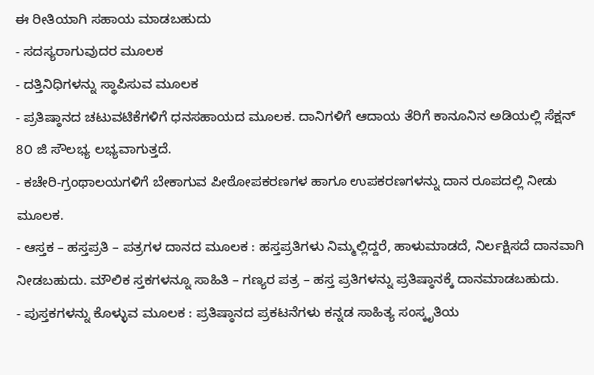ಈ ರೀತಿಯಾಗಿ ಸಹಾಯ ಮಾಡಬಹುದು
- ಸದಸ್ಯರಾಗುವುದರ ಮೂಲಕ
- ದತ್ತಿನಿಧಿಗಳನ್ನು ಸ್ಥಾಪಿಸುವ ಮೂಲಕ
- ಪ್ರತಿಷ್ಠಾನದ ಚಟುವಟಿಕೆಗಳಿಗೆ ಧನಸಹಾಯದ ಮೂಲಕ. ದಾನಿಗಳಿಗೆ ಆದಾಯ ತೆರಿಗೆ ಕಾನೂನಿನ ಅಡಿಯಲ್ಲಿ ಸೆಕ್ಷನ್ 8೦ ಜಿ ಸೌಲಭ್ಯ ಲಭ್ಯವಾಗುತ್ತದೆ.
- ಕಚೇರಿ-ಗ್ರಂಥಾಲಯಗಳಿಗೆ ಬೇಕಾಗುವ ಪೀಠೋಪಕರಣಗಳ ಹಾಗೂ ಉಪಕರಣಗಳನ್ನು ದಾನ ರೂಪದಲ್ಲಿ ನೀಡು ಮೂಲಕ.
- ಆಸ್ತಕ – ಹಸ್ತಪ್ರತಿ – ಪತ್ರಗಳ ದಾನದ ಮೂಲಕ : ಹಸ್ತಪ್ರತಿಗಳು ನಿಮ್ಮಲ್ಲಿದ್ದರೆ, ಹಾಳುಮಾಡದೆ, ನಿರ್ಲಕ್ಷಿಸದೆ ದಾನವಾಗಿ ನೀಡಬಹುದು. ಮೌಲಿಕ ಸ್ತಕಗಳನ್ನೂ ಸಾಹಿತಿ – ಗಣ್ಯರ ಪತ್ರ – ಹಸ್ತ ಪ್ರತಿಗಳನ್ನು ಪ್ರತಿಷ್ಠಾನಕ್ಕೆ ದಾನಮಾಡಬಹುದು.
- ಪುಸ್ತಕಗಳನ್ನು ಕೊಳ್ಳುವ ಮೂಲಕ : ಪ್ರತಿಷ್ಠಾನದ ಪ್ರಕಟನೆಗಳು ಕನ್ನಡ ಸಾಹಿತ್ಯ ಸಂಸ್ಕೃತಿಯ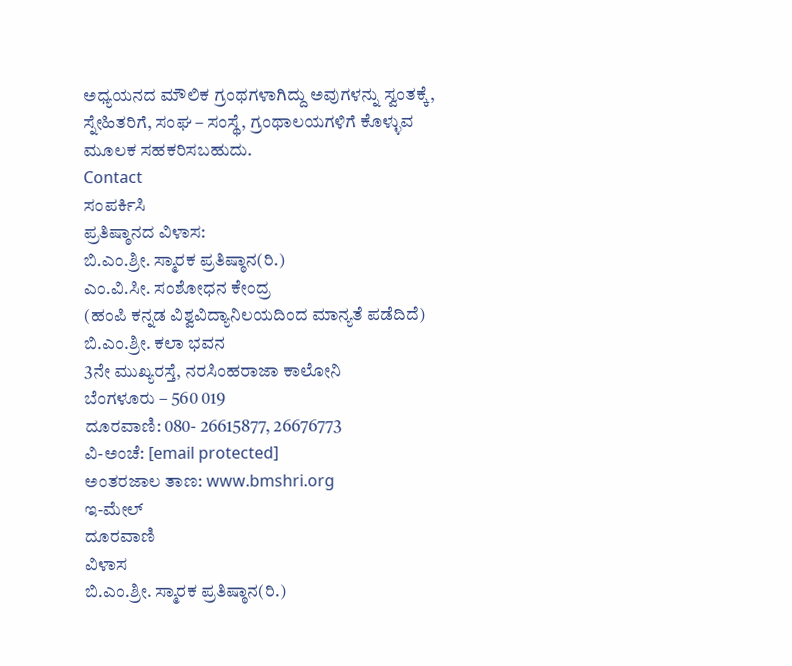ಅಧ್ಯಯನದ ಮೌಲಿಕ ಗ್ರಂಥಗಳಾಗಿದ್ದು ಅವುಗಳನ್ನು ಸ್ವಂತಕ್ಕೆ, ಸ್ನೇಹಿತರಿಗೆ, ಸಂಘ – ಸಂಸ್ಥೆ, ಗ್ರಂಥಾಲಯಗಳಿಗೆ ಕೊಳ್ಳುವ ಮೂಲಕ ಸಹಕರಿಸಬಹುದು.
Contact
ಸಂಪರ್ಕಿಸಿ
ಪ್ರತಿಷ್ಠಾನದ ವಿಳಾಸ:
ಬಿ.ಎಂ.ಶ್ರೀ. ಸ್ಮಾರಕ ಪ್ರತಿಷ್ಠಾನ(ರಿ.)
ಎಂ.ವಿ.ಸೀ. ಸಂಶೋಧನ ಕೇಂದ್ರ
(ಹಂಪಿ ಕನ್ನಡ ವಿಶ್ವವಿದ್ಯಾನಿಲಯದಿಂದ ಮಾನ್ಯತೆ ಪಡೆದಿದೆ)
ಬಿ.ಎಂ.ಶ್ರೀ. ಕಲಾ ಭವನ
3ನೇ ಮುಖ್ಯರಸ್ತೆ, ನರಸಿಂಹರಾಜಾ ಕಾಲೋನಿ
ಬೆಂಗಳೂರು – 560 019
ದೂರವಾಣಿ: 080- 26615877, 26676773
ವಿ-ಅಂಚೆ: [email protected]
ಅಂತರಜಾಲ ತಾಣ: www.bmshri.org
ಇ-ಮೇಲ್
ದೂರವಾಣಿ
ವಿಳಾಸ
ಬಿ.ಎಂ.ಶ್ರೀ. ಸ್ಮಾರಕ ಪ್ರತಿಷ್ಠಾನ(ರಿ.)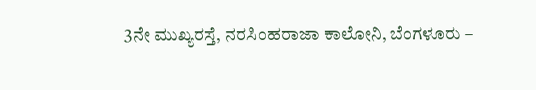3ನೇ ಮುಖ್ಯರಸ್ತೆ, ನರಸಿಂಹರಾಜಾ ಕಾಲೋನಿ, ಬೆಂಗಳೂರು –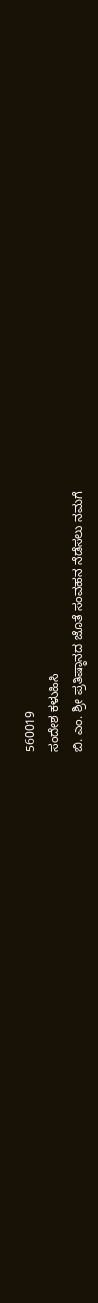560019
ಸಂದೇಶ ಕಳುಹಿಸಿ
ಬಿ. ಎಂ. ಶ್ರೀ ಪ್ರತಿಷ್ಠಾನದ ಜೊತೆ ಸಂವಹನ ನೆಡೆಸಲು ನಮಗೆ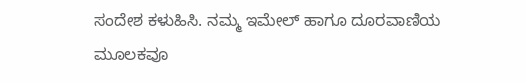ಸಂದೇಶ ಕಳುಹಿಸಿ. ನಮ್ಮ ಇಮೇಲ್ ಹಾಗೂ ದೂರವಾಣಿಯ ಮೂಲಕವೂ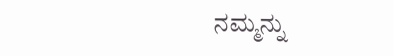ನಮ್ಮನ್ನು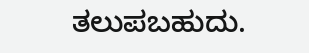ತಲುಪಬಹುದು.